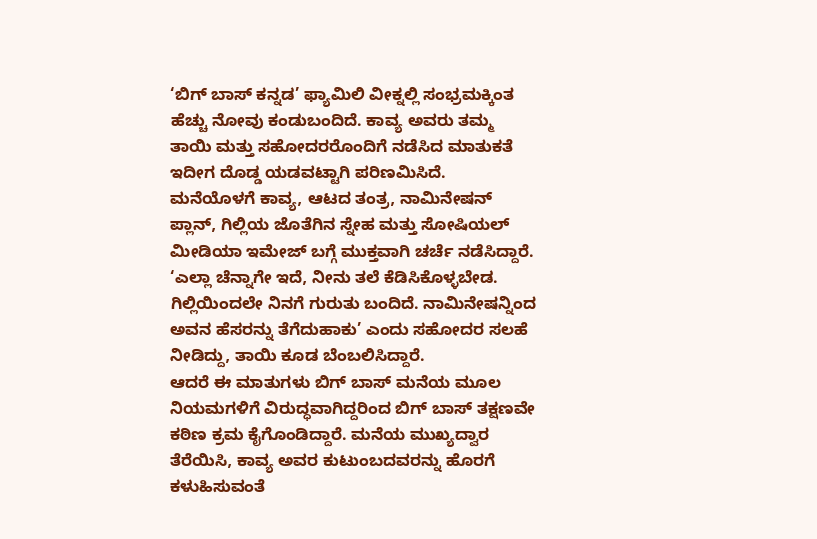‘ಬಿಗ್ ಬಾಸ್ ಕನ್ನಡ’ ಫ್ಯಾಮಿಲಿ ವೀಕ್ನಲ್ಲಿ ಸಂಭ್ರಮಕ್ಕಿಂತ ಹೆಚ್ಚು ನೋವು ಕಂಡುಬಂದಿದೆ. ಕಾವ್ಯ ಅವರು ತಮ್ಮ ತಾಯಿ ಮತ್ತು ಸಹೋದರರೊಂದಿಗೆ ನಡೆಸಿದ ಮಾತುಕತೆ ಇದೀಗ ದೊಡ್ಡ ಯಡವಟ್ಟಾಗಿ ಪರಿಣಮಿಸಿದೆ.
ಮನೆಯೊಳಗೆ ಕಾವ್ಯ, ಆಟದ ತಂತ್ರ, ನಾಮಿನೇಷನ್ ಪ್ಲಾನ್, ಗಿಲ್ಲಿಯ ಜೊತೆಗಿನ ಸ್ನೇಹ ಮತ್ತು ಸೋಷಿಯಲ್ ಮೀಡಿಯಾ ಇಮೇಜ್ ಬಗ್ಗೆ ಮುಕ್ತವಾಗಿ ಚರ್ಚೆ ನಡೆಸಿದ್ದಾರೆ.
‘ಎಲ್ಲಾ ಚೆನ್ನಾಗೇ ಇದೆ, ನೀನು ತಲೆ ಕೆಡಿಸಿಕೊಳ್ಳಬೇಡ. ಗಿಲ್ಲಿಯಿಂದಲೇ ನಿನಗೆ ಗುರುತು ಬಂದಿದೆ. ನಾಮಿನೇಷನ್ನಿಂದ ಅವನ ಹೆಸರನ್ನು ತೆಗೆದುಹಾಕು’ ಎಂದು ಸಹೋದರ ಸಲಹೆ ನೀಡಿದ್ದು, ತಾಯಿ ಕೂಡ ಬೆಂಬಲಿಸಿದ್ದಾರೆ.
ಆದರೆ ಈ ಮಾತುಗಳು ಬಿಗ್ ಬಾಸ್ ಮನೆಯ ಮೂಲ ನಿಯಮಗಳಿಗೆ ವಿರುದ್ಧವಾಗಿದ್ದರಿಂದ ಬಿಗ್ ಬಾಸ್ ತಕ್ಷಣವೇ ಕಠಿಣ ಕ್ರಮ ಕೈಗೊಂಡಿದ್ದಾರೆ. ಮನೆಯ ಮುಖ್ಯದ್ವಾರ ತೆರೆಯಿಸಿ, ಕಾವ್ಯ ಅವರ ಕುಟುಂಬದವರನ್ನು ಹೊರಗೆ ಕಳುಹಿಸುವಂತೆ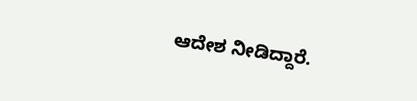ಆದೇಶ ನೀಡಿದ್ದಾರೆ.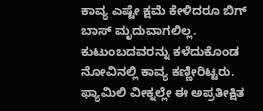ಕಾವ್ಯ ಎಷ್ಟೇ ಕ್ಷಮೆ ಕೇಳಿದರೂ ಬಿಗ್ ಬಾಸ್ ಮೃದುವಾಗಲಿಲ್ಲ. ಕುಟುಂಬದವರನ್ನು ಕಳೆದುಕೊಂಡ ನೋವಿನಲ್ಲಿ ಕಾವ್ಯ ಕಣ್ಣೀರಿಟ್ಟರು. ಫ್ಯಾಮಿಲಿ ವೀಕ್ನಲ್ಲೇ ಈ ಅಪ್ರತೀಕ್ಷಿತ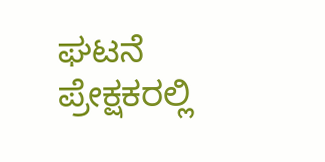ಘಟನೆ ಪ್ರೇಕ್ಷಕರಲ್ಲಿ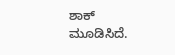ಶಾಕ್ ಮೂಡಿಸಿದೆ.